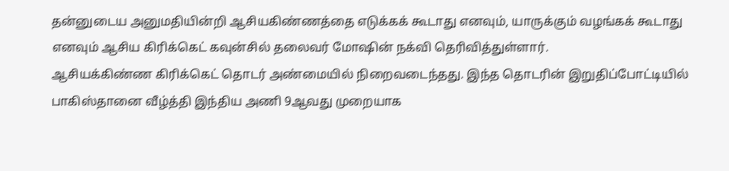தன்னுடைய அனுமதியின்றி ஆசியகிண்ணத்தை எடுக்கக் கூடாது எனவும், யாருக்கும் வழங்கக் கூடாது எனவும் ஆசிய கிரிக்கெட் கவுன்சில் தலைவர் மோஷின் நக்வி தெரிவித்துள்ளார்.
ஆசியக்கிண்ண கிரிக்கெட் தொடர் அண்மையில் நிறைவடைந்தது. இந்த தொடரின் இறுதிப்போட்டியில் பாகிஸ்தானை வீழ்த்தி இந்திய அணி 9ஆவது முறையாக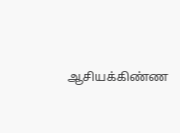ஆசியக்கிண்ண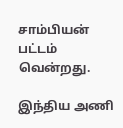சாம்பியன் பட்டம் வென்றது.

இந்திய அணி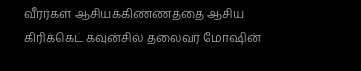வீரர்கள் ஆசியக்கிண்ணத்தை ஆசிய கிரிக்கெட் கவுன்சில் தலைவர் மோஷின்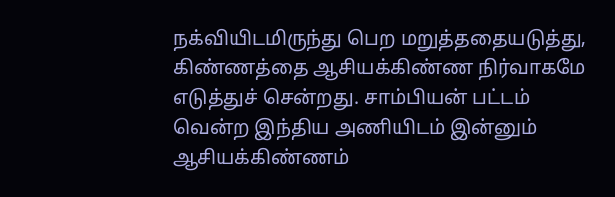நக்வியிடமிருந்து பெற மறுத்ததையடுத்து, கிண்ணத்தை ஆசியக்கிண்ண நிர்வாகமே எடுத்துச் சென்றது. சாம்பியன் பட்டம் வென்ற இந்திய அணியிடம் இன்னும் ஆசியக்கிண்ணம்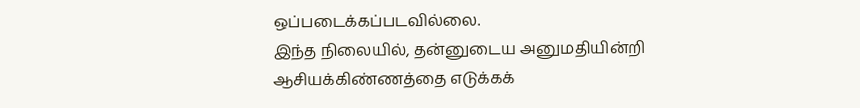ஒப்படைக்கப்படவில்லை.
இந்த நிலையில், தன்னுடைய அனுமதியின்றி ஆசியக்கிண்ணத்தை எடுக்கக்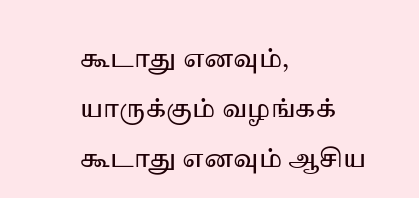கூடாது எனவும், யாருக்கும் வழங்கக் கூடாது எனவும் ஆசிய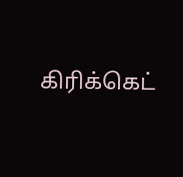கிரிக்கெட்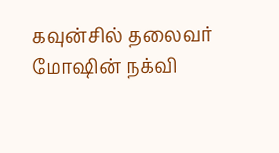கவுன்சில் தலைவர் மோஷின் நக்வி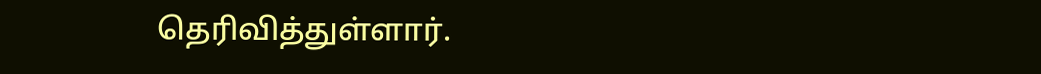தெரிவித்துள்ளார்.